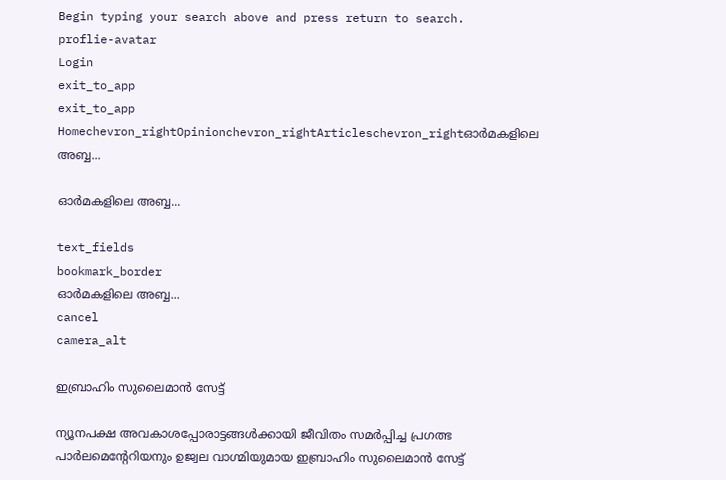Begin typing your search above and press return to search.
proflie-avatar
Login
exit_to_app
exit_to_app
Homechevron_rightOpinionchevron_rightArticleschevron_rightഓർമകളിലെ അബ്ബ...

ഓർമകളിലെ അബ്ബ...

text_fields
bookmark_border
ഓർമകളിലെ അബ്ബ...
cancel
camera_alt

ഇബ്രാഹിം സുലൈമാൻ സേട്ട്

ന്യൂനപക്ഷ അവകാശപ്പോരാട്ടങ്ങൾക്കായി ജീവിതം സമർപ്പിച്ച പ്രഗത്ഭ പാർലമെന്റേറിയനും ഉജ്വല വാഗ്മിയുമായ ഇബ്രാഹിം സുലൈമാൻ സേട്ട്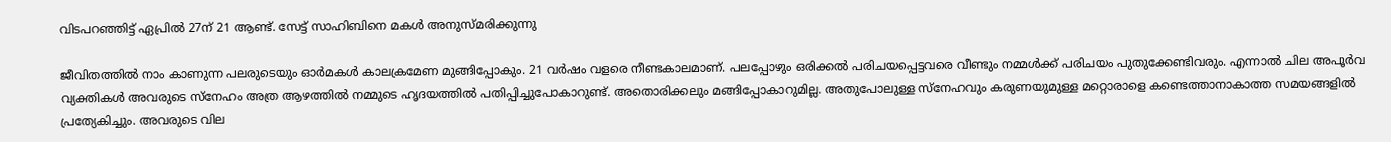വിടപറഞ്ഞിട്ട് ഏപ്രിൽ 27ന് 21 ആണ്ട്. സേട്ട് സാഹിബിനെ മകൾ അനുസ്മരിക്കുന്നു

ജീവിതത്തിൽ നാം കാണുന്ന പലരുടെയും ഓർമകൾ കാലക്രമേണ മുങ്ങിപ്പോകും. 21 വർഷം വളരെ നീണ്ടകാലമാണ്. പലപ്പോഴും ഒരിക്കൽ പരിചയപ്പെട്ടവരെ വീണ്ടും നമ്മൾക്ക് പരിചയം പുതുക്കേണ്ടിവരും. എന്നാൽ ചില അപൂർവ വ്യക്തികൾ അവരുടെ സ്നേഹം അത്ര ആഴത്തിൽ നമ്മുടെ ഹൃദയത്തിൽ പതിപ്പിച്ചുപോകാറുണ്ട്. അതൊരിക്കലും മങ്ങിപ്പോകാറുമില്ല. അതുപോലുള്ള സ്നേഹവും കരുണയുമുള്ള മറ്റൊരാളെ കണ്ടെത്താനാകാത്ത സമയങ്ങളിൽ പ്രത്യേകിച്ചും. അവരുടെ വില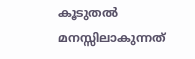കൂടുതൽ മനസ്സിലാകുന്നത്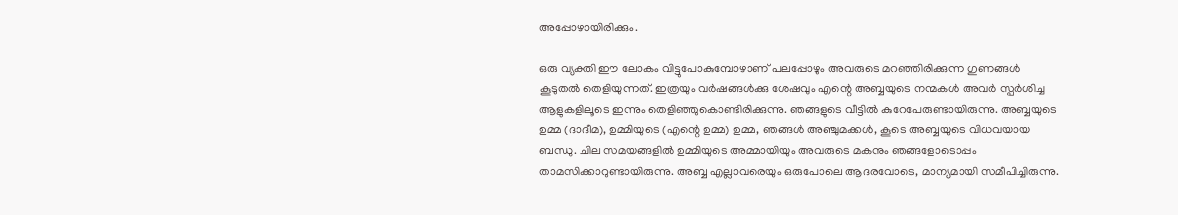അപ്പോഴായിരിക്കും.

ഒരു വ്യക്തി ഈ ലോകം വിട്ടുപോകുമ്പോഴാണ് പലപ്പോഴും അവരുടെ മറഞ്ഞിരിക്കുന്ന ഗുണങ്ങൾ കൂടുതൽ തെളിയുന്നത്. ഇത്രയും വർഷങ്ങൾക്കു ശേഷവും എന്റെ അബ്ബയുടെ നന്മകൾ അവർ സ്പർശിച്ച ആളുകളിലൂടെ ഇന്നും തെളിഞ്ഞുകൊണ്ടിരിക്കുന്നു. ഞങ്ങളുടെ വീട്ടിൽ കുറേപേരുണ്ടായിരുന്നു. അബ്ബയുടെ ഉമ്മ (ദാദീമ), ഉമ്മിയുടെ (എന്റെ ഉമ്മ) ഉമ്മ, ഞങ്ങൾ അഞ്ചുമക്കൾ, കൂടെ അബ്ബയുടെ വിധവയായ ബന്ധു. ചില സമയങ്ങളിൽ ഉമ്മിയുടെ അമ്മായിയും അവരുടെ മകനും ഞങ്ങളോടൊപ്പം താമസിക്കാറുണ്ടായിരുന്നു. അബ്ബ എല്ലാവരെയും ഒരുപോലെ ആദരവോടെ, മാന്യമായി സമീപിച്ചിരുന്നു.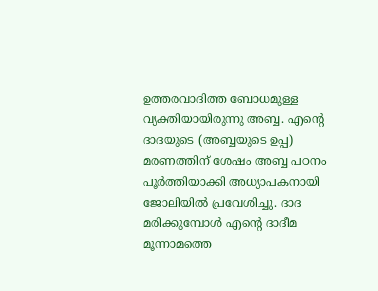ഉത്തരവാദിത്ത ബോധമുള്ള വ്യക്തിയായിരുന്നു അബ്ബ. എന്റെ ദാദയുടെ (അബ്ബയുടെ ഉപ്പ) മരണത്തിന് ശേഷം അബ്ബ പഠനം പൂർത്തിയാക്കി അധ്യാപകനായി ജോലിയിൽ പ്രവേശിച്ചു. ദാദ മരിക്കുമ്പോൾ എന്റെ ദാദീമ മൂന്നാമത്തെ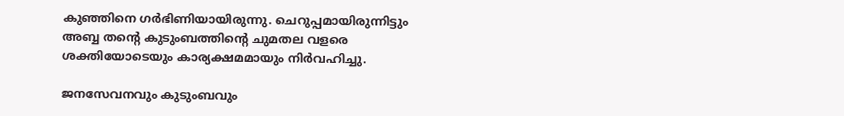കുഞ്ഞിനെ ഗർഭിണിയായിരുന്നു. ചെറുപ്പമായിരുന്നിട്ടും അബ്ബ തന്റെ കുടുംബത്തിന്റെ ചുമതല വളരെ ശക്തിയോടെയും കാര്യക്ഷമമായും നിർവഹിച്ചു.

ജനസേവനവും കുടുംബവും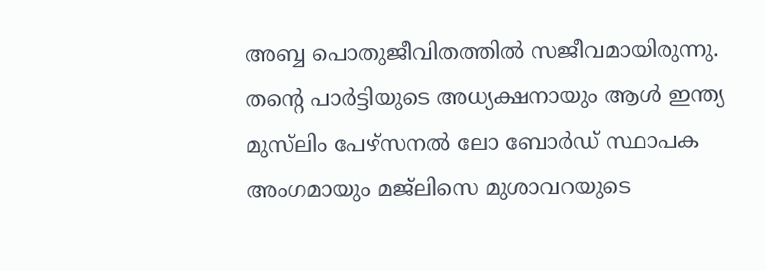അബ്ബ പൊതുജീവിതത്തിൽ സജീവമായിരുന്നു. തന്റെ പാർട്ടിയുടെ അധ്യക്ഷനായും ആൾ ഇന്ത്യ മുസ്‍ലിം പേഴ്സനൽ ലോ ബോർഡ് സ്ഥാപക അംഗമായും മജ്‍ലിസെ മുശാവറയുടെ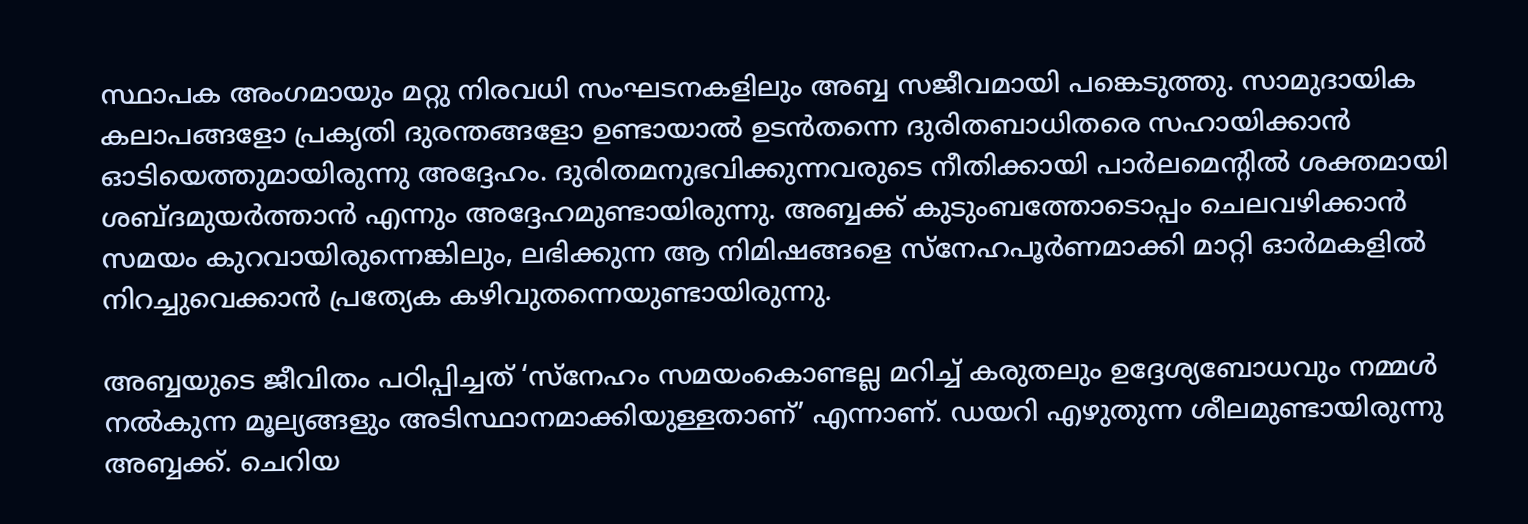സ്ഥാപക അംഗമായും മറ്റു നിരവധി സംഘടനകളിലും അബ്ബ സജീവമായി പങ്കെടുത്തു. സാമുദായിക കലാപങ്ങളോ പ്രകൃതി ദുരന്തങ്ങളോ ഉണ്ടായാൽ ഉടൻതന്നെ ദുരിതബാധിതരെ സഹായിക്കാൻ ഓടിയെത്തുമായിരുന്നു അദ്ദേഹം. ദുരിതമനുഭവിക്കുന്നവരുടെ നീതിക്കായി പാർലമെന്റിൽ ശക്തമായി ശബ്ദമുയർത്താൻ എന്നും അദ്ദേഹമുണ്ടായിരുന്നു. അബ്ബക്ക് കുടുംബത്തോടൊപ്പം ചെലവഴിക്കാൻ സമയം കുറവായിരുന്നെങ്കിലും, ലഭിക്കുന്ന ആ നിമിഷങ്ങളെ സ്നേഹപൂർണമാക്കി മാറ്റി ഓർമകളിൽ നിറച്ചുവെക്കാൻ പ്രത്യേക കഴിവുതന്നെയുണ്ടായിരുന്നു.

അബ്ബയുടെ ജീവിതം പഠിപ്പിച്ചത് ‘സ്നേഹം സമയംകൊണ്ടല്ല മറിച്ച് കരുതലും ഉദ്ദേശ്യബോധവും നമ്മൾ നൽകുന്ന മൂല്യങ്ങളും അടിസ്ഥാനമാക്കിയുള്ളതാണ്’ എന്നാണ്. ഡയറി എഴുതുന്ന ശീലമുണ്ടായിരുന്നു അബ്ബക്ക്. ചെറിയ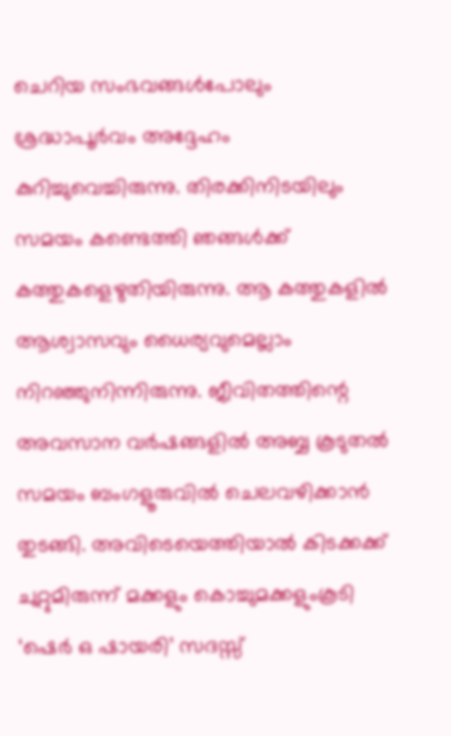ചെറിയ സംഭവങ്ങൾപോലും ശ്രദ്ധാപൂർവം അദ്ദേഹം കുറിച്ചുവെച്ചിരുന്നു. തിരക്കിനിടയിലും സമയം കണ്ടെത്തി ഞങ്ങൾക്ക് കത്തുകളെഴുതിയിരുന്നു. ആ കത്തുകളിൽ ആശ്വാസവും ധൈര്യവുമെല്ലാം നിറഞ്ഞുനിന്നിരുന്നു. ജീവിതത്തിന്റെ അവസാന വർഷങ്ങളിൽ അബ്ബ കൂടുതൽ സമയം ബംഗളൂരുവിൽ ചെലവഴിക്കാൻ തുടങ്ങി. അവിടെയെത്തിയാൽ കിടക്കക്ക് ചുറ്റുമിരുന്ന് മക്കളും കൊച്ചുമക്കളുംകൂടി ‘ഷെർ ഒ ഷായരി’ സദസ്സ്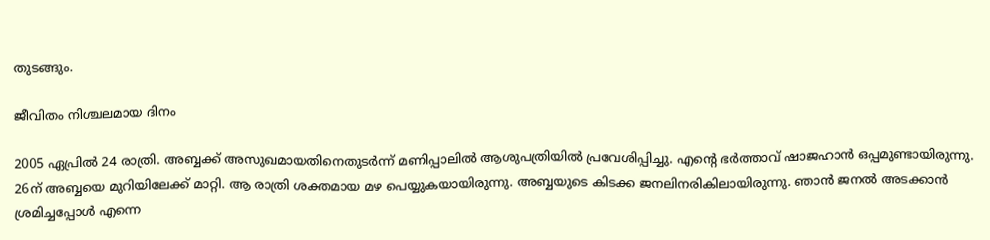തുടങ്ങും.

ജീവിതം നിശ്ചലമായ ദിനം

2005 ഏപ്രിൽ 24 രാത്രി. അബ്ബക്ക് അസുഖമായതിനെതുടർന്ന് മണിപ്പാലിൽ ആശുപത്രിയിൽ പ്രവേശിപ്പിച്ചു. എന്റെ ഭർത്താവ് ഷാജഹാൻ ഒപ്പമുണ്ടായിരുന്നു. 26ന് അബ്ബയെ മുറിയിലേക്ക് മാറ്റി. ആ രാത്രി ശക്തമായ മഴ പെയ്യുകയായിരുന്നു. അബ്ബയുടെ കിടക്ക ജനലിനരികിലായിരുന്നു. ഞാൻ ജനൽ അടക്കാൻ ശ്രമിച്ചപ്പോൾ എന്നെ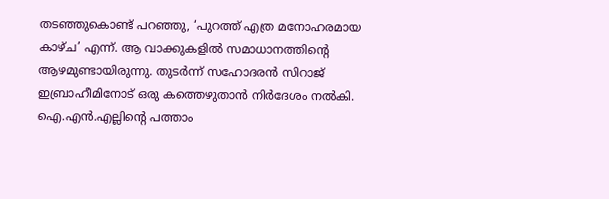തടഞ്ഞുകൊണ്ട് പറഞ്ഞു, ‘പുറത്ത് എത്ര മനോഹരമായ കാഴ്ച’ എന്ന്. ആ വാക്കുകളിൽ സമാധാനത്തിന്റെ ആഴമുണ്ടായിരുന്നു. തുടർന്ന് സഹോദരൻ സിറാജ് ഇബ്രാഹീമിനോട് ഒരു കത്തെഴുതാൻ നിർദേശം നൽകി. ഐ.എൻ.എല്ലിന്റെ പത്താം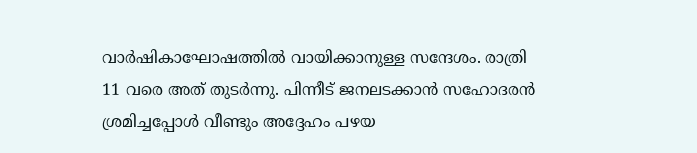വാർഷികാഘോഷത്തിൽ വായിക്കാനുള്ള സന്ദേശം. രാത്രി 11 വരെ അത് തുടർന്നു. പിന്നീട് ജനലടക്കാൻ സഹോദരൻ ശ്രമിച്ചപ്പോൾ വീണ്ടും അദ്ദേഹം പഴയ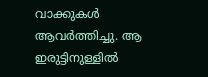വാക്കുകൾ ആവർത്തിച്ചു. ആ ഇരുട്ടിനുള്ളിൽ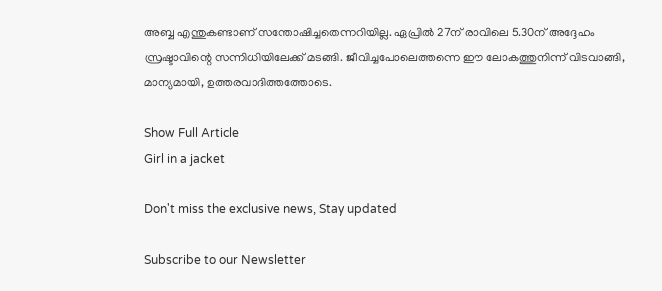അബ്ബ എന്തുകണ്ടാണ് സന്തോഷിച്ചതെന്നറിയില്ല. ഏപ്രിൽ 27ന് രാവിലെ 5.30ന് അദ്ദേഹം സ്രഷ്ടാവിന്റെ സന്നിധിയിലേക്ക് മടങ്ങി. ജീവിച്ചപോലെത്തന്നെ ഈ ലോകത്തുനിന്ന് വിടവാങ്ങി, മാന്യമായി, ഉത്തരവാദിത്തത്തോടെ.

Show Full Article
Girl in a jacket

Don't miss the exclusive news, Stay updated

Subscribe to our Newsletter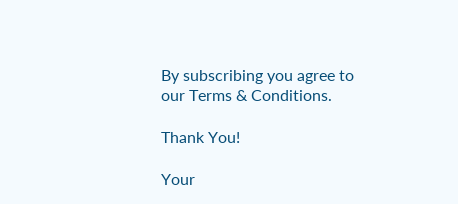By subscribing you agree to our Terms & Conditions.

Thank You!

Your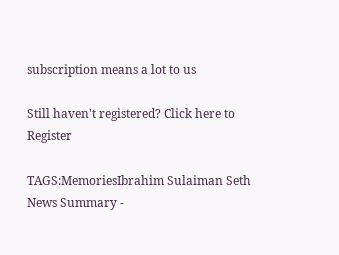subscription means a lot to us

Still haven't registered? Click here to Register

TAGS:MemoriesIbrahim Sulaiman Seth
News Summary -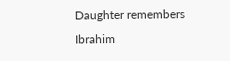Daughter remembers Ibrahim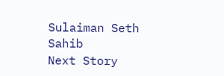Sulaiman Seth Sahib
Next Story